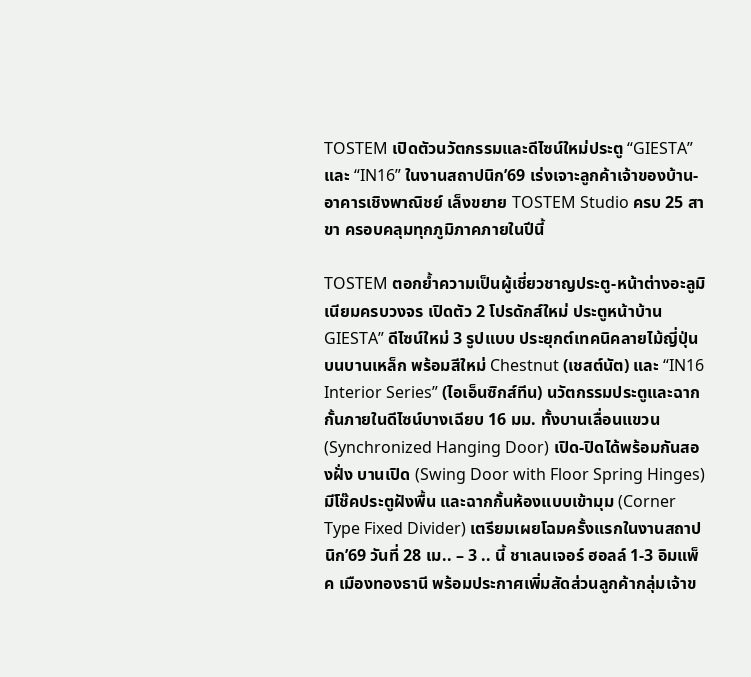TOSTEM เปิดตัวนวัตกรรมและดีไซน์ใหม่ประตู “GIESTA” และ “IN16” ในงานสถาปนิก’69 เร่งเจาะลูกค้าเจ้าของบ้าน-อาคารเชิงพาณิชย์ เล็งขยาย TOSTEM Studio ครบ 25 สาขา ครอบคลุมทุกภูมิภาคภายในปีนี้

TOSTEM ตอกย้ำความเป็นผู้เชี่ยวชาญประตู-หน้าต่างอะลูมิเนียมครบวงจร เปิดตัว 2 โปรดักส์ใหม่ ประตูหน้าบ้านGIESTA” ดีไซน์ใหม่ 3 รูปแบบ ประยุกต์เทคนิคลายไม้ญี่ปุ่นบนบานเหล็ก พร้อมสีใหม่ Chestnut (เชสต์นัต) และ “IN16 Interior Series” (ไอเอ็นซิกส์ทีน) นวัตกรรมประตูและฉากกั้นภายในดีไซน์บางเฉียบ 16 มม. ทั้งบานเลื่อนแขวน (Synchronized Hanging Door) เปิด-ปิดได้พร้อมกันสองฝั่ง บานเปิด (Swing Door with Floor Spring Hinges) มีโช๊คประตูฝังพื้น และฉากกั้นห้องแบบเข้ามุม (Corner Type Fixed Divider) เตรียมเผยโฉมครั้งแรกในงานสถาปนิก’69 วันที่ 28 เม.. – 3 .. นี้ ชาเลนเจอร์ ฮอลล์ 1-3 อิมแพ็ค เมืองทองธานี พร้อมประกาศเพิ่มสัดส่วนลูกค้ากลุ่มเจ้าข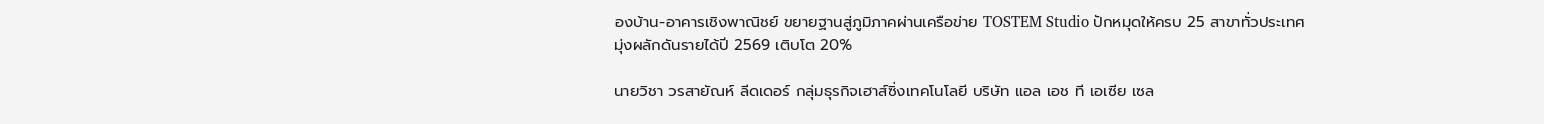องบ้าน-อาคารเชิงพาณิชย์ ขยายฐานสู่ภูมิภาคผ่านเครือข่าย TOSTEM Studio ปักหมุดให้ครบ 25 สาขาทั่วประเทศ มุ่งผลักดันรายได้ปี 2569 เติบโต 20%

นายวิชา วรสายัณห์ ลีดเดอร์ กลุ่มธุรกิจเฮาส์ซิ่งเทคโนโลยี บริษัท แอล เอช ที เอเซีย เซล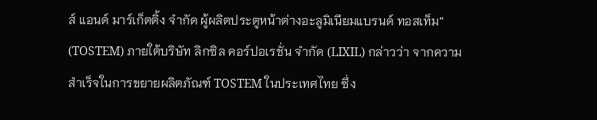ส์ แอนด์ มาร์เก็ตติ้ง จำกัด ผู้ผลิตประตูหน้าต่างอะลูมิเนียมแบรนด์ ทอสเท็ม” (TOSTEM) ภายใต้บริษัท ลิกซิล คอร์ปอเรชั่น จำกัด (LIXIL) กล่าวว่า จากความสำเร็จในการขยายผลิตภัณฑ์ TOSTEM ในประเทศไทย ซึ่ง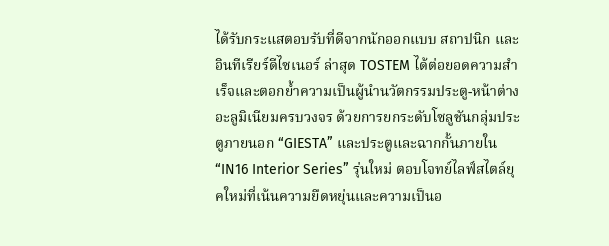ได้รับกระแสตอบรับที่ดีจากนักออกแบบ สถาปนิก และอินทีเรียร์ดีไซเนอร์ ล่าสุด TOSTEM ได้ต่อยอดความสำเร็จและตอกย้ำความเป็นผู้นำนวัตกรรมประตู-หน้าต่างอะลูมิเนียมครบวงจร ด้วยการยกระดับโซลูชันกลุ่มประตูภายนอก “GIESTA” และประตูและฉากกั้นภายใน “IN16 Interior Series” รุ่นใหม่ ตอบโจทย์ไลฟ์สไตล์ยุคใหม่ที่เน้นความยืดหยุ่นและความเป็นอ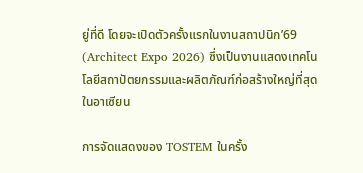ยู่ที่ดี โดยจะเปิดตัวครั้งแรกในงานสถาปนิก’69 (Architect Expo 2026) ซึ่งเป็นงานแสดงเทคโนโลยีสถาปัตยกรรมและผลิตภัณฑ์ก่อสร้างใหญ่ที่สุดในอาเซียน

การจัดแสดงของ TOSTEM ในครั้ง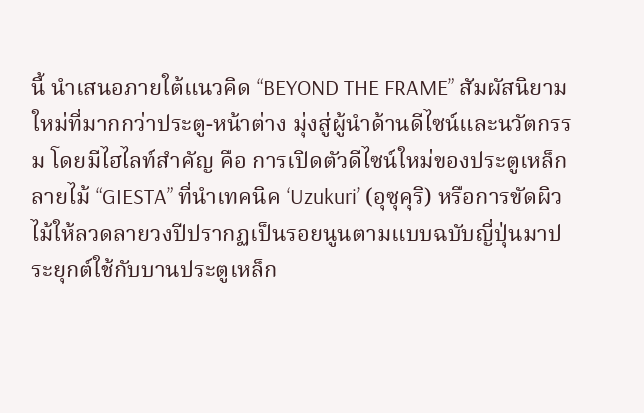นี้ นำเสนอภายใต้แนวคิด “BEYOND THE FRAME” สัมผัสนิยามใหม่ที่มากกว่าประตู-หน้าต่าง มุ่งสู่ผู้นำด้านดีไซน์และนวัตกรรม โดยมีไฮไลท์สำคัญ คือ การเปิดตัวดีไซน์ใหม่ของประตูเหล็กลายไม้ “GIESTA” ที่นำเทคนิค ‘Uzukuri’ (อุซุคุริ) หรือการขัดผิวไม้ให้ลวดลายวงปีปรากฏเป็นรอยนูนตามแบบฉบับญี่ปุ่นมาประยุกต์ใช้กับบานประตูเหล็ก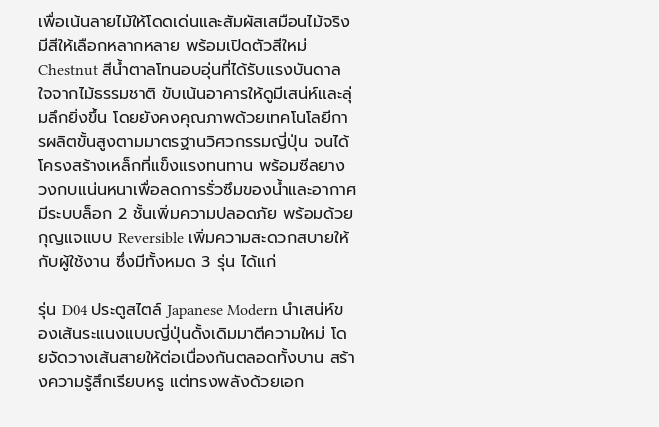เพื่อเน้นลายไม้ให้โดดเด่นและสัมผัสเสมือนไม้จริง มีสีให้เลือกหลากหลาย พร้อมเปิดตัวสีใหม่ Chestnut สีน้ำตาลโทนอบอุ่นที่ได้รับแรงบันดาลใจจากไม้ธรรมชาติ ขับเน้นอาคารให้ดูมีเสน่ห์และลุ่มลึกยิ่งขึ้น โดยยังคงคุณภาพด้วยเทคโนโลยีการผลิตขั้นสูงตามมาตรฐานวิศวกรรมญี่ปุ่น จนได้โครงสร้างเหล็กที่แข็งแรงทนทาน พร้อมซีลยาง วงกบแน่นหนาเพื่อลดการรั่วซึมของน้ำและอากาศ มีระบบล็อก 2 ชั้นเพิ่มความปลอดภัย พร้อมด้วยกุญแจแบบ Reversible เพิ่มความสะดวกสบายให้กับผู้ใช้งาน ซึ่งมีทั้งหมด 3 รุ่น ได้แก่

รุ่น D04 ประตูสไตล์ Japanese Modern นำเสน่ห์ของเส้นระแนงแบบญี่ปุ่นดั้งเดิมมาตีความใหม่ โดยจัดวางเส้นสายให้ต่อเนื่องกันตลอดทั้งบาน สร้างความรู้สึกเรียบหรู แต่ทรงพลังด้วยเอก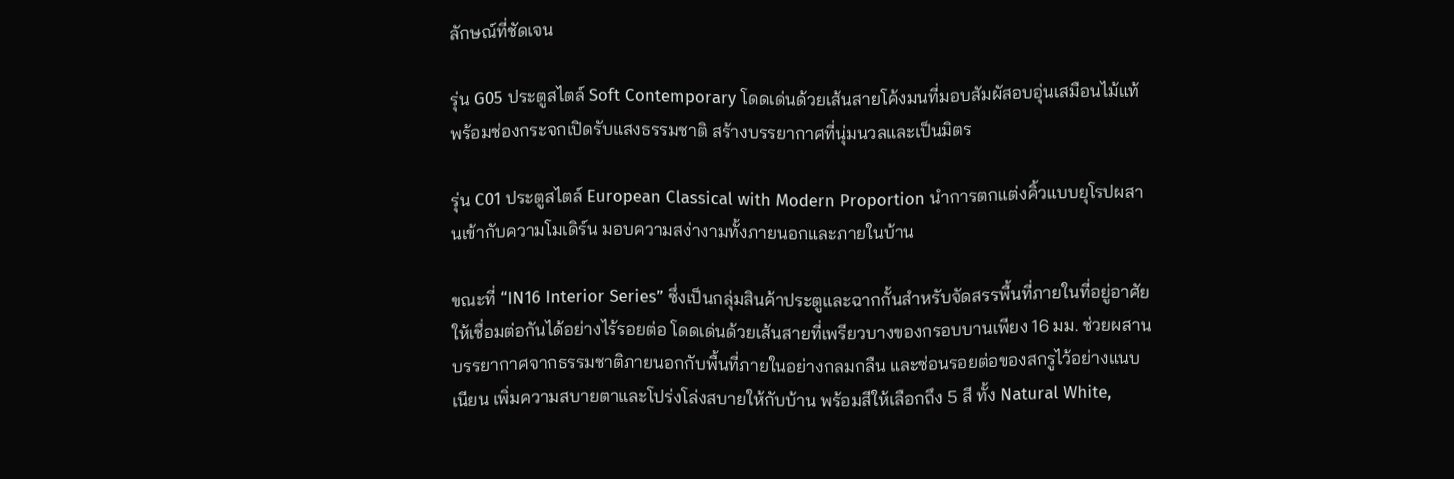ลักษณ์ที่ชัดเจน

รุ่น G05 ประตูสไตล์ Soft Contemporary โดดเด่นด้วยเส้นสายโค้งมนที่มอบสัมผัสอบอุ่นเสมือนไม้แท้ พร้อมช่องกระจกเปิดรับแสงธรรมชาติ สร้างบรรยากาศที่นุ่มนวลและเป็นมิตร

รุ่น C01 ประตูสไตล์ European Classical with Modern Proportion นำการตกแต่งคิ้วแบบยุโรปผสานเข้ากับความโมเดิร์น มอบความสง่างามทั้งภายนอกและภายในบ้าน

ขณะที่ “IN16 Interior Series” ซึ่งเป็นกลุ่มสินค้าประตูและฉากกั้นสำหรับจัดสรรพื้นที่ภายในที่อยู่อาศัยให้เชื่อมต่อกันได้อย่างไร้รอยต่อ โดดเด่นด้วยเส้นสายที่เพรียวบางของกรอบบานเพียง 16 มม. ช่วยผสานบรรยากาศจากธรรมชาติภายนอกกับพื้นที่ภายในอย่างกลมกลืน และซ่อนรอยต่อของสกรูไว้อย่างแนบเนียน เพิ่มความสบายตาและโปร่งโล่งสบายให้กับบ้าน พร้อมสีให้เลือกถึง 5 สี ทั้ง Natural White,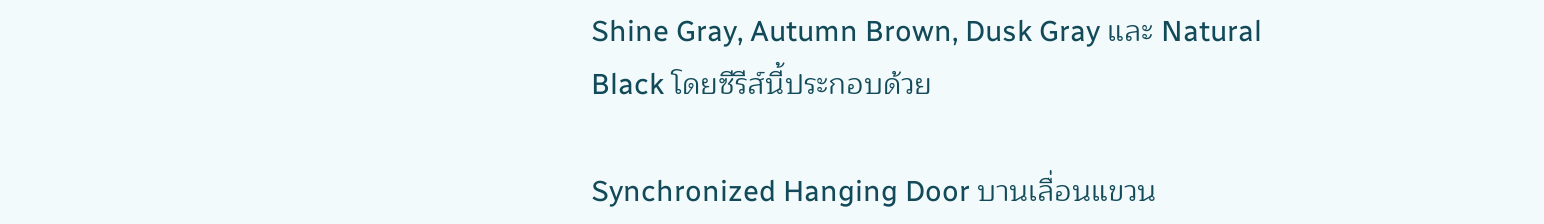Shine Gray, Autumn Brown, Dusk Gray และ Natural Black โดยซีรีส์นี้ประกอบด้วย

Synchronized Hanging Door บานเลื่อนแขวน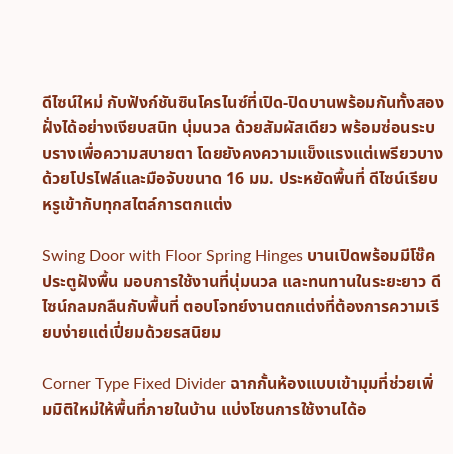ดีไซน์ใหม่ กับฟังก์ชันซินโครไนซ์ที่เปิด-ปิดบานพร้อมกันทั้งสองฝั่งได้อย่างเงียบสนิท นุ่มนวล ด้วยสัมผัสเดียว พร้อมซ่อนระบบรางเพื่อความสบายตา โดยยังคงความแข็งแรงแต่เพรียวบางด้วยโปรไฟล์และมือจับขนาด 16 มม. ประหยัดพื้นที่ ดีไซน์เรียบหรูเข้ากับทุกสไตล์การตกแต่ง

Swing Door with Floor Spring Hinges บานเปิดพร้อมมีโช๊คประตูฝังพื้น มอบการใช้งานที่นุ่มนวล และทนทานในระยะยาว ดีไซน์กลมกลืนกับพื้นที่ ตอบโจทย์งานตกแต่งที่ต้องการความเรียบง่ายแต่เปี่ยมด้วยรสนิยม

Corner Type Fixed Divider ฉากกั้นห้องแบบเข้ามุมที่ช่วยเพิ่มมิติใหม่ให้พื้นที่ภายในบ้าน แบ่งโซนการใช้งานได้อ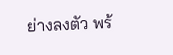ย่างลงตัว พร้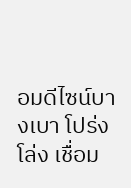อมดีไซน์บางเบา โปร่งโล่ง เชื่อม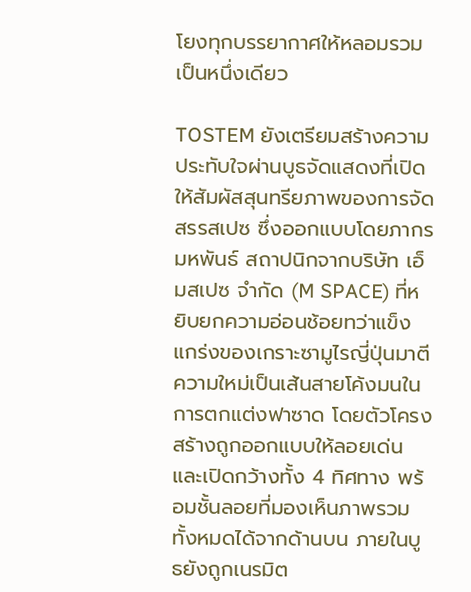โยงทุกบรรยากาศให้หลอมรวมเป็นหนึ่งเดียว

TOSTEM ยังเตรียมสร้างความประทับใจผ่านบูธจัดแสดงที่เปิดให้สัมผัสสุนทรียภาพของการจัดสรรสเปซ ซึ่งออกแบบโดยภากร มหพันธ์ สถาปนิกจากบริษัท เอ็มสเปซ จำกัด (M SPACE) ที่หยิบยกความอ่อนช้อยทว่าแข็งแกร่งของเกราะซามูไรญี่ปุ่นมาตีความใหม่เป็นเส้นสายโค้งมนในการตกแต่งฟาซาด โดยตัวโครงสร้างถูกออกแบบให้ลอยเด่นและเปิดกว้างทั้ง 4 ทิศทาง พร้อมชั้นลอยที่มองเห็นภาพรวมทั้งหมดได้จากด้านบน ภายในบูธยังถูกเนรมิต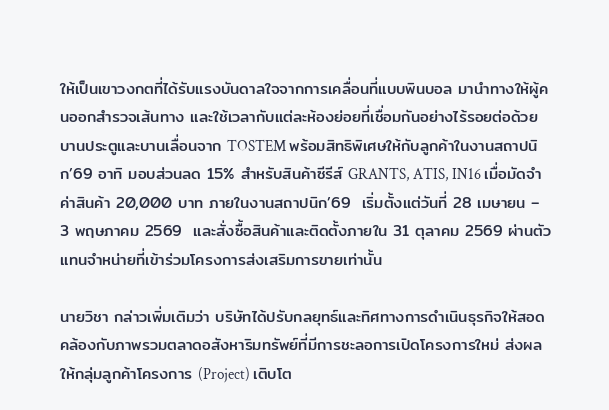ให้เป็นเขาวงกตที่ได้รับแรงบันดาลใจจากการเคลื่อนที่แบบพินบอล มานำทางให้ผู้คนออกสำรวจเส้นทาง และใช้เวลากับแต่ละห้องย่อยที่เชื่อมกันอย่างไร้รอยต่อด้วยบานประตูและบานเลื่อนจาก TOSTEM พร้อมสิทธิพิเศษให้กับลูกค้าในงานสถาปนิก’69 อาทิ มอบส่วนลด 15% สำหรับสินค้าซีรีส์ GRANTS, ATIS, IN16 เมื่อมัดจำค่าสินค้า 20,000 บาท ภายในงานสถาปนิก’69  เริ่มตั้งแต่วันที่ 28 เมษายน – 3 พฤษภาคม 2569  และสั่งซื้อสินค้าและติดตั้งภายใน 31 ตุลาคม 2569 ผ่านตัวแทนจำหน่ายที่เข้าร่วมโครงการส่งเสริมการขายเท่านั้น

นายวิชา กล่าวเพิ่มเติมว่า บริษัทได้ปรับกลยุทธ์และทิศทางการดำเนินธุรกิจให้สอดคล้องกับภาพรวมตลาดอสังหาริมทรัพย์ที่มีการชะลอการเปิดโครงการใหม่ ส่งผลให้กลุ่มลูกค้าโครงการ (Project) เติบโต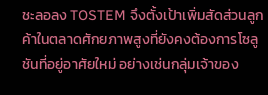ชะลอลง TOSTEM จึงตั้งเป้าเพิ่มสัดส่วนลูกค้าในตลาดศักยภาพสูงที่ยังคงต้องการโซลูชันที่อยู่อาศัยใหม่ อย่างเช่นกลุ่มเจ้าของ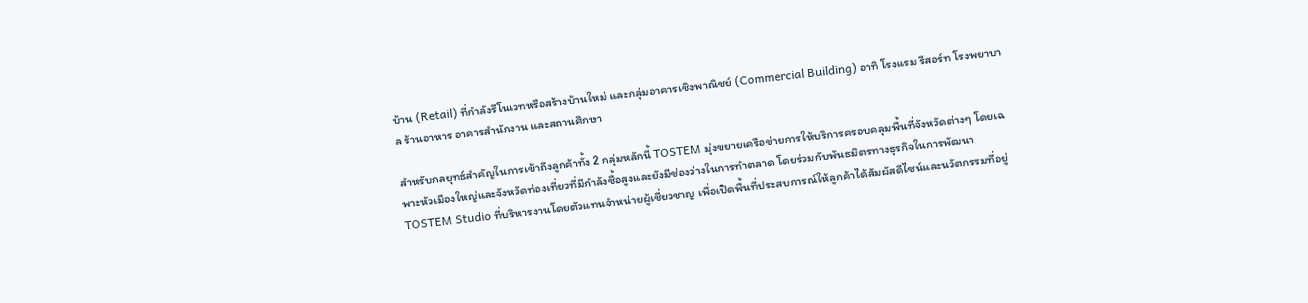บ้าน (Retail) ที่กำลังรีโนเวทหรือสร้างบ้านใหม่ และกลุ่มอาคารเชิงพาณิชย์ (Commercial Building) อาทิ โรงแรม รีสอร์ท โรงพยาบาล ร้านอาหาร อาคารสำนักงาน และสถานศึกษา

สำหรับกลยุทธ์สำคัญในการเข้าถึงลูกค้าทั้ง 2 กลุ่มหลักนี้ TOSTEM มุ่งขยายเครือข่ายการให้บริการครอบคลุมพื้นที่จังหวัดต่างๆ โดยเฉพาะหัวเมืองใหญ่และจังหวัดท่องเที่ยวที่มีกำลังซื้อสูงและยังมีช่องว่างในการทำตลาด โดยร่วมกับพันธมิตรทางธุรกิจในการพัฒนา TOSTEM Studio ที่บริหารงานโดยตัวแทนจำหน่ายผู้เชี่ยวชาญ เพื่อเปิดพื้นที่ประสบการณ์ให้ลูกค้าได้สัมผัสดีไซน์และนวัตกรรมที่อยู่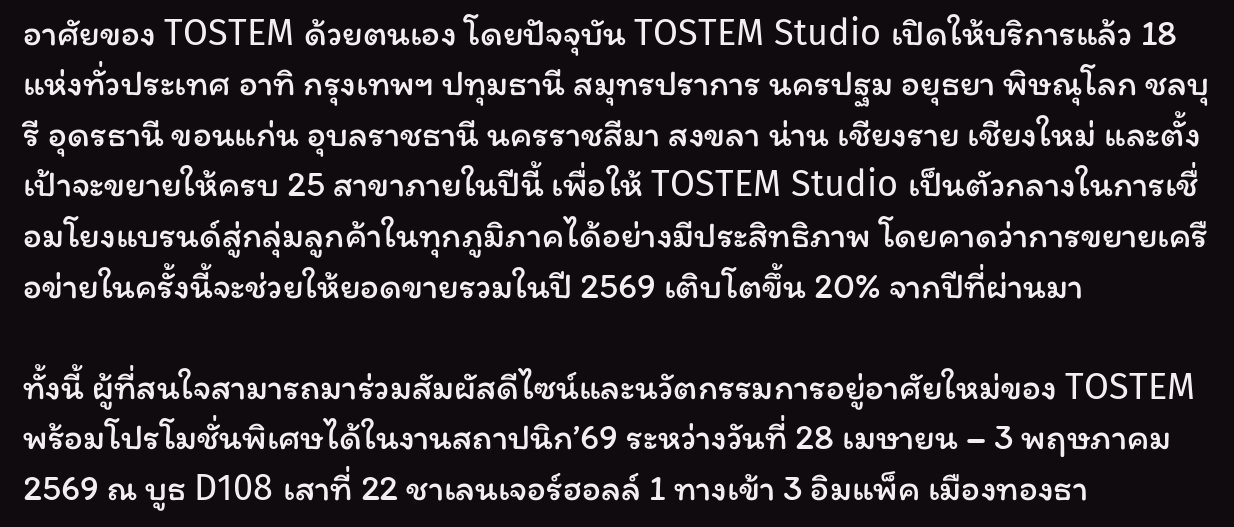อาศัยของ TOSTEM ด้วยตนเอง โดยปัจจุบัน TOSTEM Studio เปิดให้บริการแล้ว 18 แห่งทั่วประเทศ อาทิ กรุงเทพฯ ปทุมธานี สมุทรปราการ นครปฐม อยุธยา พิษณุโลก ชลบุรี อุดรธานี ขอนแก่น อุบลราชธานี นครราชสีมา สงขลา น่าน เชียงราย เชียงใหม่ และตั้งเป้าจะขยายให้ครบ 25 สาขาภายในปีนี้ เพื่อให้ TOSTEM Studio เป็นตัวกลางในการเชื่อมโยงแบรนด์สู่กลุ่มลูกค้าในทุกภูมิภาคได้อย่างมีประสิทธิภาพ โดยคาดว่าการขยายเครือข่ายในครั้งนี้จะช่วยให้ยอดขายรวมในปี 2569 เติบโตขึ้น 20% จากปีที่ผ่านมา

ทั้งนี้ ผู้ที่สนใจสามารถมาร่วมสัมผัสดีไซน์และนวัตกรรมการอยู่อาศัยใหม่ของ TOSTEM พร้อมโปรโมชั่นพิเศษได้ในงานสถาปนิก’69 ระหว่างวันที่ 28 เมษายน – 3 พฤษภาคม 2569 ณ บูธ D108 เสาที่ 22 ชาเลนเจอร์ฮอลล์ 1 ทางเข้า 3 อิมแพ็ค เมืองทองธา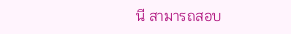นี สามารถสอบ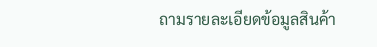ถามรายละเอียดข้อมูลสินค้า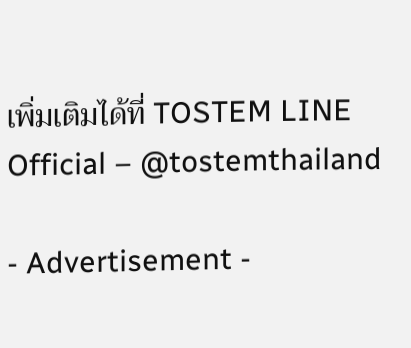เพิ่มเติมได้ที่ TOSTEM LINE Official – @tostemthailand

- Advertisement -